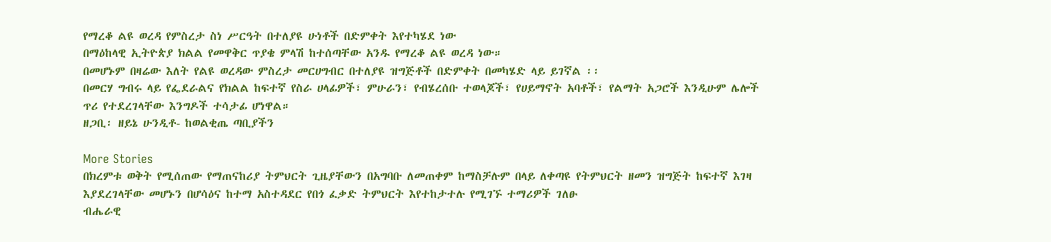የማረቆ ልዩ ወረዳ የምስረታ ስነ ሥርዓት በተለያዩ ሁነቶች በድምቀት እየተካሄደ ነው
በማዕከላዊ ኢትዮጵያ ክልል የመዋቅር ጥያቄ ምላሽ ከተሰጣቸው አንዱ የማረቆ ልዩ ወረዳ ነው።
በመሆኑም በዛሬው እለት የልዩ ወረዳው ምስረታ መርሀግብር በተለያዩ ዝግጅቶች በድምቀት በመካሄድ ላይ ይገኛል ፡፡
በመርሃ ግብሩ ላይ የፌደራልና የክልል ከፍተኛ የስራ ሀላፊዎች፣ ምሁራን፣ የብሄረሰቡ ተወላጆች፣ የሀይማኖት አባቶች፣ የልማት አጋሮች እንዲሁም ሌሎች ጥሪ የተደረገላቸው እንግዶች ተሳታፊ ሆነዋል።
ዘጋቢ፡ ዘይኔ ሁንዲቶ- ከወልቂጤ ጣቢያችን

More Stories
በክረምቱ ወቅት የሚሰጠው የማጠናከሪያ ትምህርት ጊዜያቸውን በአግባቡ ለመጠቀም ከማስቻሉም በላይ ለቀጣዩ የትምህርት ዘመን ዝግጅት ከፍተኛ እገዛ እያደረገላቸው መሆኑን በሆሳዕና ከተማ አስተዳደር የበጎ ፈቃድ ትምህርት እየተከታተሉ የሚገኙ ተማሪዎች ገለፁ
ብሔራዊ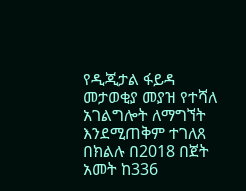የዲጂታል ፋይዳ መታወቂያ መያዝ የተሻለ አገልግሎት ለማግኘት እንደሚጠቅም ተገለጸ
በክልሉ በ2018 በጀት አመት ከ336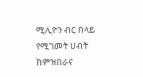ሚሊዮን ብር በላይ የሚገመት ሀብት ከምዝበራና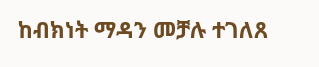ከብክነት ማዳን መቻሉ ተገለጸ